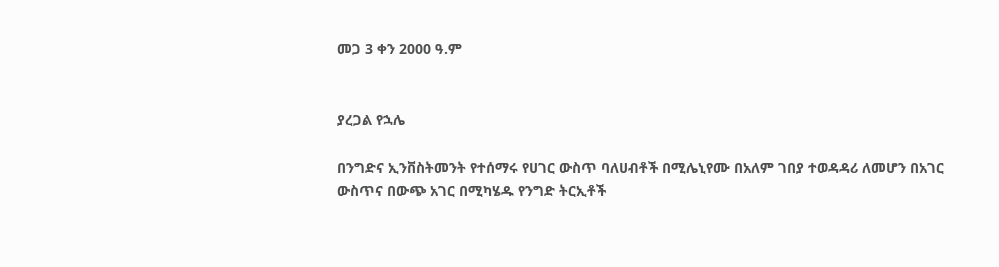መጋ 3 ቀን 2000 ዓ.ም


ያረጋል የኋሌ

በንግድና ኢንቨስትመንት የተሰማሩ የሀገር ውስጥ ባለሀብቶች በሚሌኒየሙ በአለም ገበያ ተወዳዳሪ ለመሆን በአገር ውስጥና በውጭ አገር በሚካሄዱ የንግድ ትርኢቶች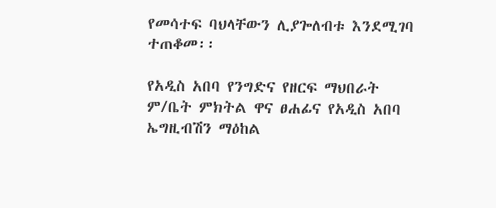የመሳተፍ ባህላቸውን ሊያጐለብቱ እንደሚገባ ተጠቆመ፡፡

የአዲስ አበባ የንግድና የዘርፍ ማህበራት ም/ቤት ምክትል ዋና ፀሐፊና የአዲስ አበባ ኤግዚብሽን ማዕከል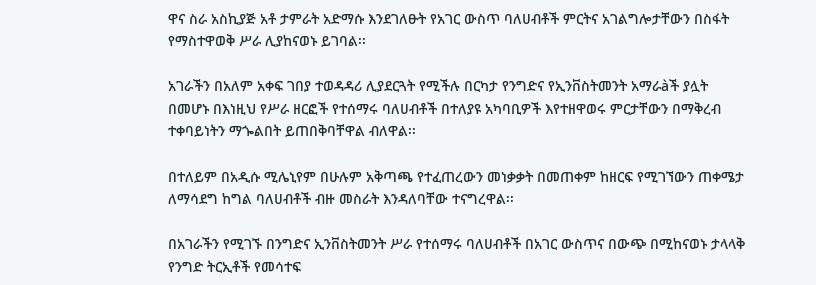ዋና ስራ አስኪያጅ አቶ ታምራት አድማሱ እንደገለፁት የአገር ውስጥ ባለሀብቶች ምርትና አገልግሎታቸውን በስፋት የማስተዋወቅ ሥራ ሊያከናወኑ ይገባል፡፡

አገራችን በአለም አቀፍ ገበያ ተወዳዳሪ ሊያደርጓት የሚችሉ በርካታ የንግድና የኢንቨስትመንት አማራàች ያሏት በመሆኑ በእነዚህ የሥራ ዘርፎች የተሰማሩ ባለሀብቶች በተለያዩ አካባቢዎች እየተዘዋወሩ ምርታቸውን በማቅረብ ተቀባይነትን ማጐልበት ይጠበቅባቸዋል ብለዋል፡፡

በተለይም በአዲሱ ሚሌኒየም በሁሉም አቅጣጫ የተፈጠረውን መነቃቃት በመጠቀም ከዘርፍ የሚገኘውን ጠቀሜታ ለማሳደግ ከግል ባለሀብቶች ብዙ መስራት እንዳለባቸው ተናግረዋል፡፡

በአገራችን የሚገኙ በንግድና ኢንቨስትመንት ሥራ የተሰማሩ ባለሀብቶች በአገር ውስጥና በውጭ በሚከናወኑ ታላላቅ የንግድ ትርኢቶች የመሳተፍ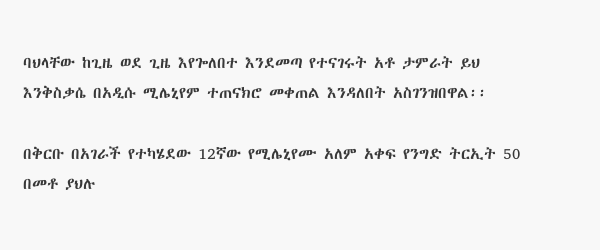ባህላቸው ከጊዜ ወደ ጊዜ እየጐለበተ እንደመጣ የተናገሩት አቶ ታምራት ይህ እንቅስቃሴ በአዲሱ ሚሌኒየም ተጠናክሮ መቀጠል እንዳለበት አስገንዝበዋል፡፡

በቅርቡ በአገራች የተካሄደው 12ኛው የሚሌኒየሙ አለም አቀፍ የንግድ ትርኢት 50 በመቶ ያህሉ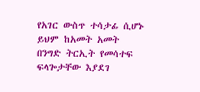የአገር ውስጥ ተሳታፊ ሲሆኑ ይህም ከአመት አመት በንግድ ትርኢት የመሳተፍ ፍላጐታቸው እያደገ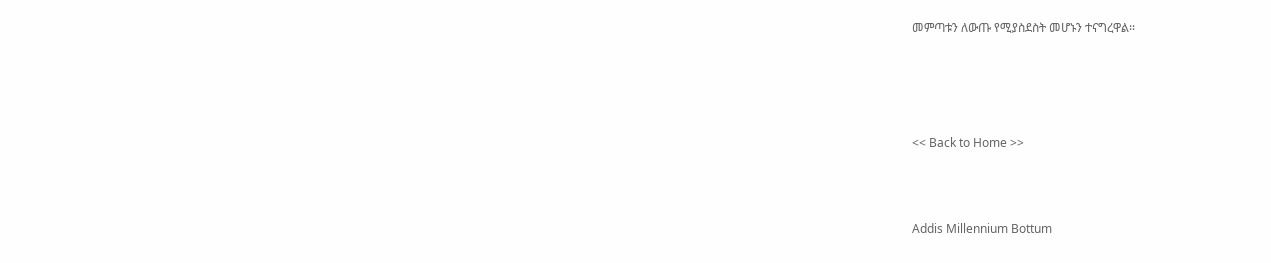መምጣቱን ለውጡ የሚያስደስት መሆኑን ተናግረዋል፡፡







<< Back to Home >>





Addis Millennium Bottum